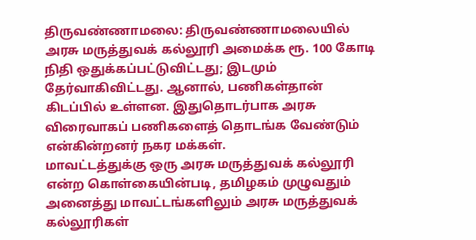திருவண்ணாமலை: திருவண்ணாமலையில் அரசு மருத்துவக் கல்லூரி அமைக்க ரூ. 100 கோடி நிதி ஒதுக்கப்பட்டுவிட்டது; இடமும் தேர்வாகிவிட்டது. ஆனால், பணிகள்தான் கிடப்பில் உள்ளன. இதுதொடர்பாக அரசு விரைவாகப் பணிகளைத் தொடங்க வேண்டும் என்கின்றனர் நகர மக்கள்.
மாவட்டத்துக்கு ஒரு அரசு மருத்துவக் கல்லூரி என்ற கொள்கையின்படி, தமிழகம் முழுவதும் அனைத்து மாவட்டங்களிலும் அரசு மருத்துவக் கல்லூரிகள்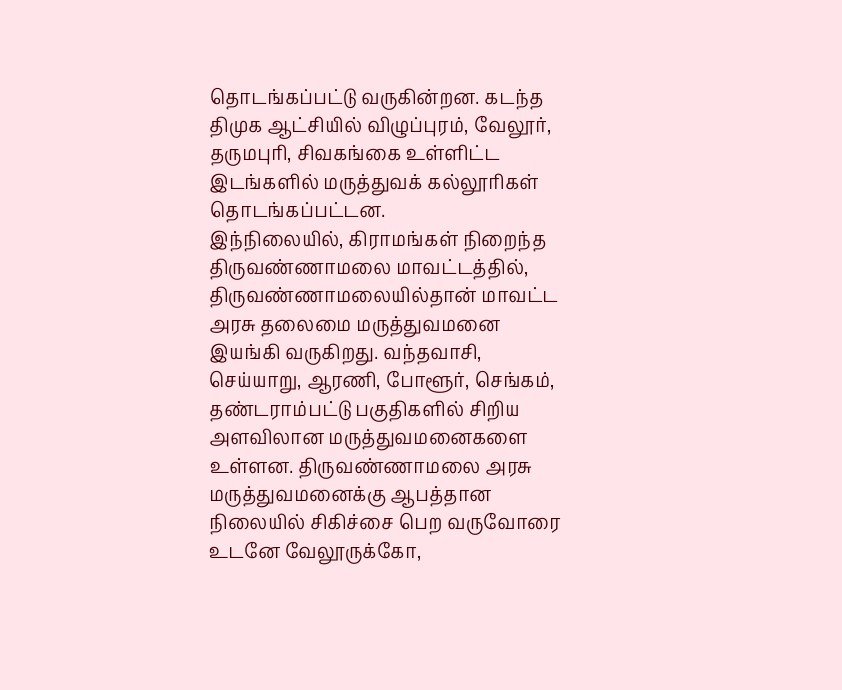தொடங்கப்பட்டு வருகின்றன. கடந்த திமுக ஆட்சியில் விழுப்புரம், வேலூர், தருமபுரி, சிவகங்கை உள்ளிட்ட இடங்களில் மருத்துவக் கல்லூரிகள் தொடங்கப்பட்டன.
இந்நிலையில், கிராமங்கள் நிறைந்த திருவண்ணாமலை மாவட்டத்தில், திருவண்ணாமலையில்தான் மாவட்ட அரசு தலைமை மருத்துவமனை இயங்கி வருகிறது. வந்தவாசி, செய்யாறு, ஆரணி, போளூர், செங்கம், தண்டராம்பட்டு பகுதிகளில் சிறிய அளவிலான மருத்துவமனைகளை உள்ளன. திருவண்ணாமலை அரசு மருத்துவமனைக்கு ஆபத்தான நிலையில் சிகிச்சை பெற வருவோரை உடனே வேலூருக்கோ,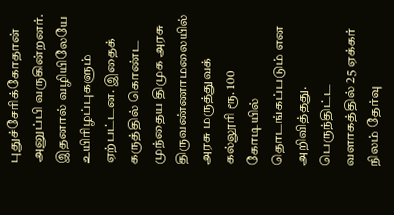புதுச்சேரிக்கோதான் அனுப்பி வருகின்றனர். இதனால் வழியிலேயே உயிரிழப்புகளும் ஏற்பட்டன. இதைக் கருத்தில் கொண்ட முந்தைய திமுக அரசு திருவண்ணாமலையில் அரசு மருத்துவக் கல்லூரி ரூ. 100 கோடியில் தொடங்கப்படும் என அறிவித்தது.
பெருந்திட்ட வளாகத்தில் 25 ஏக்கர் நிலம் தேர்வு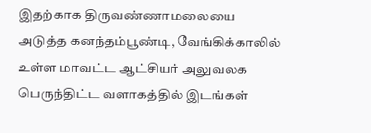இதற்காக திருவண்ணாமலையை அடுத்த கனந்தம்பூண்டி, வேங்கிக்காலில் உள்ள மாவட்ட ஆட்சியர் அலுவலக பெருந்திட்ட வளாகத்தில் இடங்கள்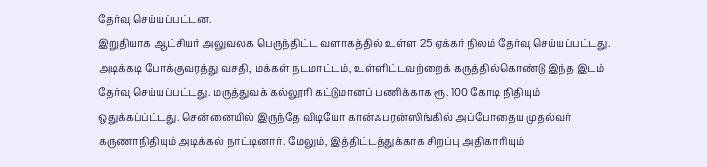தேர்வு செய்யப்பட்டன.
இறுதியாக ஆட்சியர் அலுவலக பெருந்திட்ட வளாகத்தில் உள்ள 25 ஏக்கர் நிலம் தேர்வு செய்யப்பட்டது. அடிக்கடி போக்குவரத்து வசதி, மக்கள் நடமாட்டம், உள்ளிட்டவற்றைக் கருத்தில்கொண்டு இந்த இடம் தேர்வு செய்யப்பட்டது. மருத்துவக் கல்லூரி கட்டுமானப் பணிக்காக ரூ. 100 கோடி நிதியும் ஒதுக்கப்ப்ட்டது. சென்னையில் இருந்தே விடியோ கான்ஃபரன்ஸிங்கில் அப்போதைய முதல்வர் கருணாநிதியும் அடிக்கல் நாட்டினார். மேலும், இத்திட்டத்துக்காக சிறப்பு அதிகாரியும்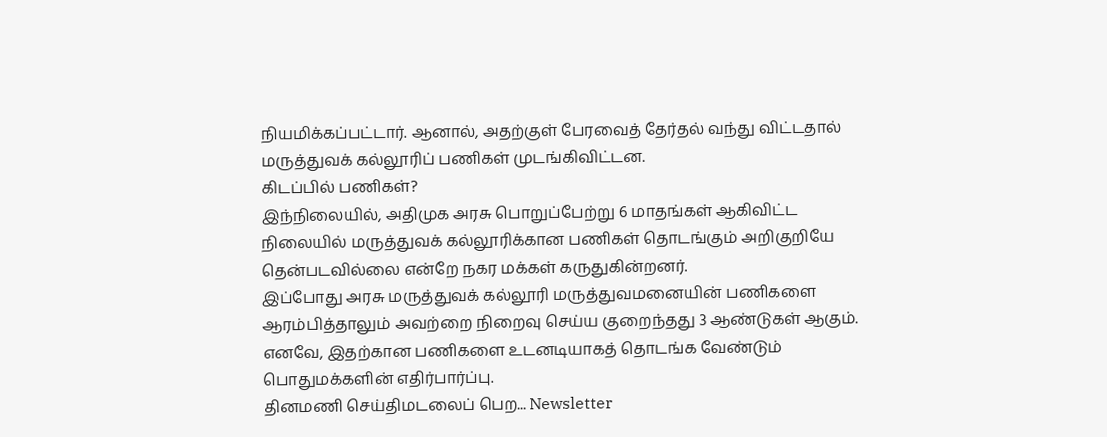நியமிக்கப்பட்டார். ஆனால், அதற்குள் பேரவைத் தேர்தல் வந்து விட்டதால் மருத்துவக் கல்லூரிப் பணிகள் முடங்கிவிட்டன.
கிடப்பில் பணிகள்?
இந்நிலையில், அதிமுக அரசு பொறுப்பேற்று 6 மாதங்கள் ஆகிவிட்ட நிலையில் மருத்துவக் கல்லூரிக்கான பணிகள் தொடங்கும் அறிகுறியே தென்படவில்லை என்றே நகர மக்கள் கருதுகின்றனர்.
இப்போது அரசு மருத்துவக் கல்லூரி மருத்துவமனையின் பணிகளை ஆரம்பித்தாலும் அவற்றை நிறைவு செய்ய குறைந்தது 3 ஆண்டுகள் ஆகும். எனவே, இதற்கான பணிகளை உடனடியாகத் தொடங்க வேண்டும் பொதுமக்களின் எதிர்பார்ப்பு.
தினமணி செய்திமடலைப் பெற... Newsletter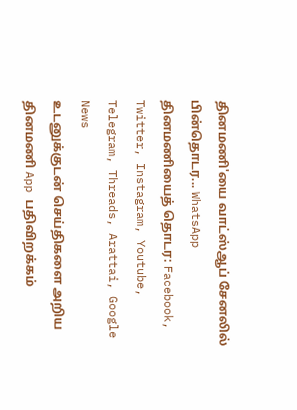தினமணி'யை வாட்ஸ்ஆப் சேனலில் பின்தொடர... WhatsApp
தினமணியைத் தொடர: Facebook, Twitter, Instagram, Youtube, Telegram, Threads, Arattai, Google News
உடனுக்குடன் செய்திகளை அறிய தினமணி App பதிவிறக்கம்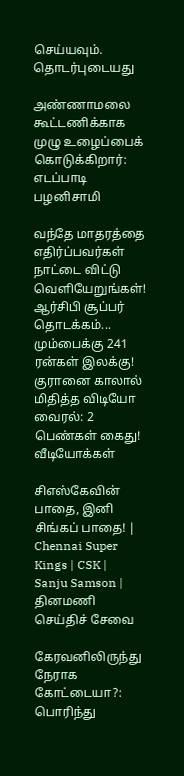செய்யவும்.
தொடர்புடையது

அண்ணாமலை கூட்டணிக்காக முழு உழைப்பைக் கொடுக்கிறார்: எடப்பாடி பழனிசாமி

வந்தே மாதரத்தை எதிர்ப்பவர்கள் நாட்டை விட்டு வெளியேறுங்கள்!
ஆர்சிபி சூப்பர் தொடக்கம்... மும்பைக்கு 241 ரன்கள் இலக்கு!
குரானை காலால் மிதித்த விடியோ வைரல்: 2 பெண்கள் கைது!
வீடியோக்கள்

சிஎஸ்கேவின் பாதை, இனி சிங்கப் பாதை! | Chennai Super Kings | CSK | Sanju Samson |
தினமணி செய்திச் சேவை

கேரவனிலிருந்து நேராக கோட்டையா?: பொரிந்து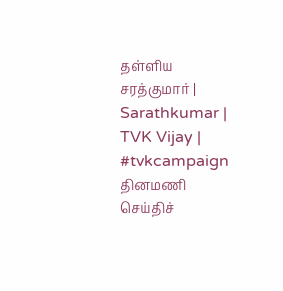தள்ளிய சரத்குமார் | Sarathkumar | TVK Vijay | #tvkcampaign
தினமணி செய்திச்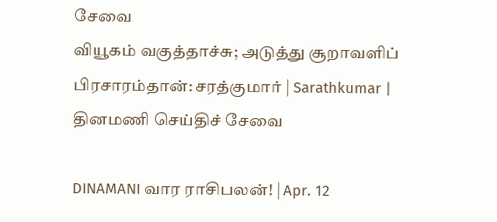சேவை
வியூகம் வகுத்தாச்சு; அடுத்து சூறாவளிப் பிரசாரம்தான்: சரத்குமார் | Sarathkumar |
தினமணி செய்திச் சேவை

DINAMANI வார ராசிபலன்! | Apr. 12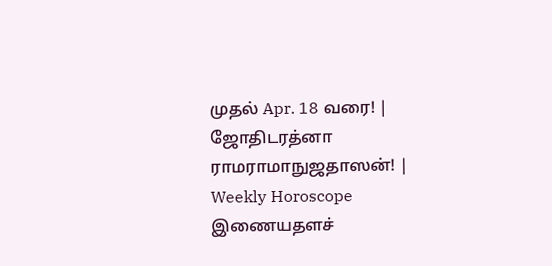முதல் Apr. 18 வரை! | ஜோதிடரத்னா ராமராமாநுஜதாஸன்! | Weekly Horoscope
இணையதளச்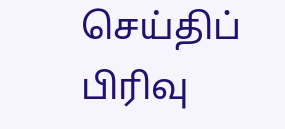செய்திப் பிரிவு